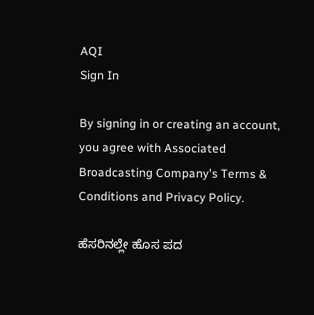AQI
Sign In

By signing in or creating an account, you agree with Associated Broadcasting Company's Terms & Conditions and Privacy Policy.

ಹೆಸರಿನಲ್ಲೇ ಹೊಸ ಪದ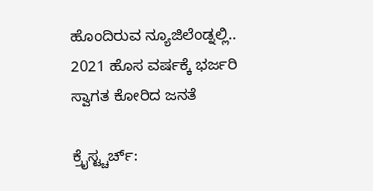ಹೊಂದಿರುವ ನ್ಯೂಜಿಲೆಂಡ್ನಲ್ಲಿ.. 2021 ಹೊಸ ವರ್ಷಕ್ಕೆ ಭರ್ಜರಿ ಸ್ವಾಗತ ಕೋರಿದ ಜನತೆ

ಕ್ರೈಸ್ಟ್ಚರ್ಚ್: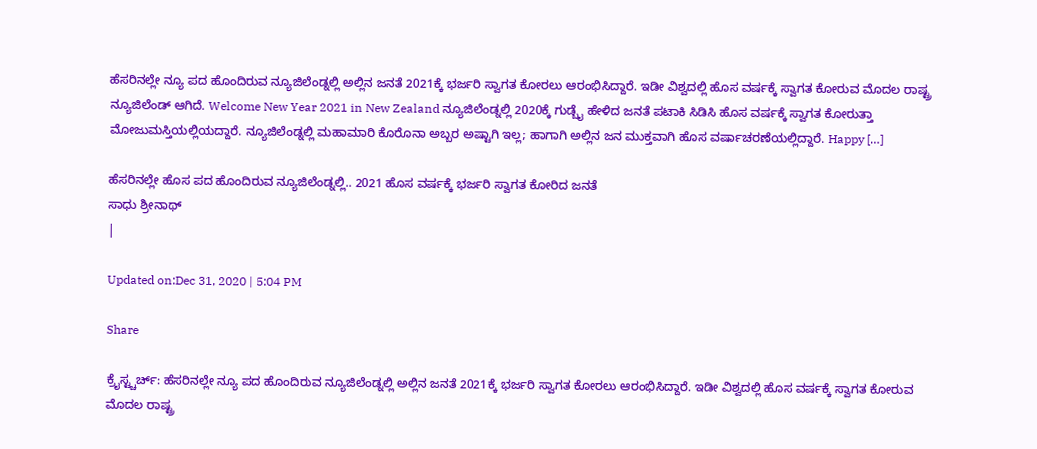ಹೆಸರಿನಲ್ಲೇ ನ್ಯೂ ಪದ ಹೊಂದಿರುವ ನ್ಯೂಜಿಲೆಂಡ್ನಲ್ಲಿ ಅಲ್ಲಿನ ಜನತೆ 2021ಕ್ಕೆ ಭರ್ಜರಿ ಸ್ವಾಗತ ಕೋರಲು ಆರಂಭಿಸಿದ್ದಾರೆ. ಇಡೀ ವಿಶ್ವದಲ್ಲಿ ಹೊಸ ವರ್ಷಕ್ಕೆ ಸ್ವಾಗತ ಕೋರುವ ಮೊದಲ ರಾಷ್ಟ್ರ ನ್ಯೂಜಿಲೆಂಡ್ ಆಗಿದೆ. Welcome New Year 2021 in New Zealand ನ್ಯೂಜಿಲೆಂಡ್ನಲ್ಲಿ 2020ಕ್ಕೆ ಗುಡ್ಬೈ ಹೇಳಿದ ಜನತೆ ಪಟಾಕಿ ಸಿಡಿಸಿ ಹೊಸ ವರ್ಷಕ್ಕೆ ಸ್ವಾಗತ ಕೋರುತ್ತಾ ಮೋಜುಮಸ್ತಿಯಲ್ಲಿಯದ್ದಾರೆ. ನ್ಯೂಜಿಲೆಂಡ್ನಲ್ಲಿ ಮಹಾಮಾರಿ ಕೊರೊನಾ ಅಬ್ಬರ ಅಷ್ಟಾಗಿ ಇಲ್ಲ; ಹಾಗಾಗಿ ಅಲ್ಲಿನ ಜನ ಮುಕ್ತವಾಗಿ ಹೊಸ ವರ್ಷಾಚರಣೆಯಲ್ಲಿದ್ದಾರೆ. Happy […]

ಹೆಸರಿನಲ್ಲೇ ಹೊಸ ಪದ ಹೊಂದಿರುವ ನ್ಯೂಜಿಲೆಂಡ್ನಲ್ಲಿ.. 2021 ಹೊಸ ವರ್ಷಕ್ಕೆ ಭರ್ಜರಿ ಸ್ವಾಗತ ಕೋರಿದ ಜನತೆ
ಸಾಧು ಶ್ರೀನಾಥ್
|

Updated on:Dec 31, 2020 | 5:04 PM

Share

ಕ್ರೈಸ್ಟ್ಚರ್ಚ್: ಹೆಸರಿನಲ್ಲೇ ನ್ಯೂ ಪದ ಹೊಂದಿರುವ ನ್ಯೂಜಿಲೆಂಡ್ನಲ್ಲಿ ಅಲ್ಲಿನ ಜನತೆ 2021ಕ್ಕೆ ಭರ್ಜರಿ ಸ್ವಾಗತ ಕೋರಲು ಆರಂಭಿಸಿದ್ದಾರೆ. ಇಡೀ ವಿಶ್ವದಲ್ಲಿ ಹೊಸ ವರ್ಷಕ್ಕೆ ಸ್ವಾಗತ ಕೋರುವ ಮೊದಲ ರಾಷ್ಟ್ರ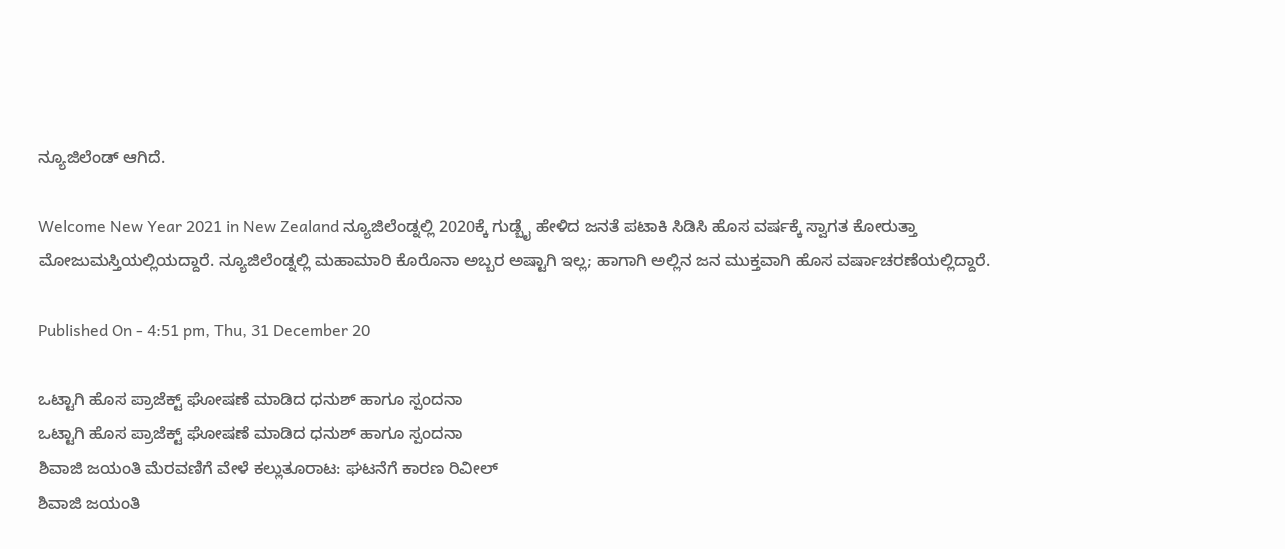ನ್ಯೂಜಿಲೆಂಡ್ ಆಗಿದೆ.

Welcome New Year 2021 in New Zealand ನ್ಯೂಜಿಲೆಂಡ್ನಲ್ಲಿ 2020ಕ್ಕೆ ಗುಡ್ಬೈ ಹೇಳಿದ ಜನತೆ ಪಟಾಕಿ ಸಿಡಿಸಿ ಹೊಸ ವರ್ಷಕ್ಕೆ ಸ್ವಾಗತ ಕೋರುತ್ತಾ ಮೋಜುಮಸ್ತಿಯಲ್ಲಿಯದ್ದಾರೆ. ನ್ಯೂಜಿಲೆಂಡ್ನಲ್ಲಿ ಮಹಾಮಾರಿ ಕೊರೊನಾ ಅಬ್ಬರ ಅಷ್ಟಾಗಿ ಇಲ್ಲ; ಹಾಗಾಗಿ ಅಲ್ಲಿನ ಜನ ಮುಕ್ತವಾಗಿ ಹೊಸ ವರ್ಷಾಚರಣೆಯಲ್ಲಿದ್ದಾರೆ.

Published On - 4:51 pm, Thu, 31 December 20

ಒಟ್ಟಾಗಿ ಹೊಸ ಪ್ರಾಜೆಕ್ಟ್ ಘೋಷಣೆ ಮಾಡಿದ ಧನುಶ್ ಹಾಗೂ ಸ್ಪಂದನಾ
ಒಟ್ಟಾಗಿ ಹೊಸ ಪ್ರಾಜೆಕ್ಟ್ ಘೋಷಣೆ ಮಾಡಿದ ಧನುಶ್ ಹಾಗೂ ಸ್ಪಂದನಾ
ಶಿವಾಜಿ ಜಯಂತಿ ಮೆರವಣಿಗೆ ವೇಳೆ ಕಲ್ಲುತೂರಾಟ: ಘಟನೆಗೆ ಕಾರಣ ರಿವೀಲ್
ಶಿವಾಜಿ ಜಯಂತಿ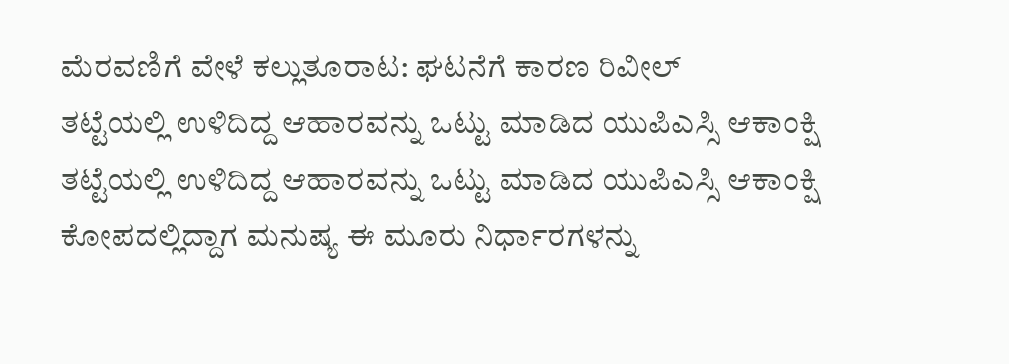ಮೆರವಣಿಗೆ ವೇಳೆ ಕಲ್ಲುತೂರಾಟ: ಘಟನೆಗೆ ಕಾರಣ ರಿವೀಲ್
ತಟ್ಟೆಯಲ್ಲಿ ಉಳಿದಿದ್ದ ಆಹಾರವನ್ನು ಒಟ್ಟು ಮಾಡಿದ ಯುಪಿಎಸ್ಸಿ ಆಕಾಂಕ್ಷಿ
ತಟ್ಟೆಯಲ್ಲಿ ಉಳಿದಿದ್ದ ಆಹಾರವನ್ನು ಒಟ್ಟು ಮಾಡಿದ ಯುಪಿಎಸ್ಸಿ ಆಕಾಂಕ್ಷಿ
ಕೋಪದಲ್ಲಿದ್ದಾಗ ಮನುಷ್ಯ ಈ ಮೂರು ನಿರ್ಧಾರಗಳನ್ನು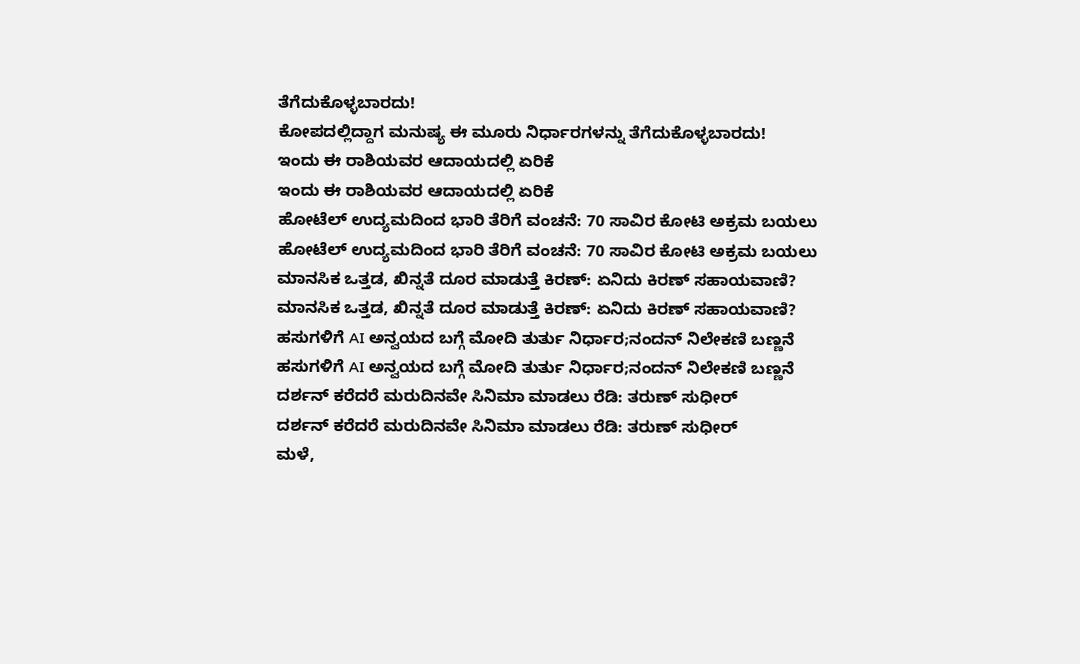ತೆಗೆದುಕೊಳ್ಳಬಾರದು!
ಕೋಪದಲ್ಲಿದ್ದಾಗ ಮನುಷ್ಯ ಈ ಮೂರು ನಿರ್ಧಾರಗಳನ್ನು ತೆಗೆದುಕೊಳ್ಳಬಾರದು!
ಇಂದು ಈ ರಾಶಿಯವರ ಆದಾಯದಲ್ಲಿ ಏರಿಕೆ
ಇಂದು ಈ ರಾಶಿಯವರ ಆದಾಯದಲ್ಲಿ ಏರಿಕೆ
ಹೋಟೆಲ್ ಉದ್ಯಮದಿಂದ ಭಾರಿ ತೆರಿಗೆ ವಂಚನೆ: 70 ಸಾವಿರ ಕೋಟಿ ಅಕ್ರಮ ಬಯಲು
ಹೋಟೆಲ್ ಉದ್ಯಮದಿಂದ ಭಾರಿ ತೆರಿಗೆ ವಂಚನೆ: 70 ಸಾವಿರ ಕೋಟಿ ಅಕ್ರಮ ಬಯಲು
ಮಾನಸಿಕ ಒತ್ತಡ, ಖಿನ್ನತೆ ದೂರ ಮಾಡುತ್ತೆ ಕಿರಣ್: ಏನಿದು ಕಿರಣ್ ಸಹಾಯವಾಣಿ?
ಮಾನಸಿಕ ಒತ್ತಡ, ಖಿನ್ನತೆ ದೂರ ಮಾಡುತ್ತೆ ಕಿರಣ್: ಏನಿದು ಕಿರಣ್ ಸಹಾಯವಾಣಿ?
ಹಸುಗಳಿಗೆ AI ಅನ್ವಯದ ಬಗ್ಗೆ ಮೋದಿ ತುರ್ತು ನಿರ್ಧಾರ;ನಂದನ್ ನಿಲೇಕಣಿ ಬಣ್ಣನೆ
ಹಸುಗಳಿಗೆ AI ಅನ್ವಯದ ಬಗ್ಗೆ ಮೋದಿ ತುರ್ತು ನಿರ್ಧಾರ;ನಂದನ್ ನಿಲೇಕಣಿ ಬಣ್ಣನೆ
ದರ್ಶನ್ ಕರೆದರೆ ಮರುದಿನವೇ ಸಿನಿಮಾ ಮಾಡಲು ರೆಡಿ: ತರುಣ್ ಸುಧೀರ್
ದರ್ಶನ್ ಕರೆದರೆ ಮರುದಿನವೇ ಸಿನಿಮಾ ಮಾಡಲು ರೆಡಿ: ತರುಣ್ ಸುಧೀರ್
ಮಳೆ,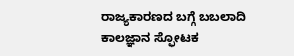ರಾಜ್ಯಕಾರಣದ ಬಗ್ಗೆ ಬಬಲಾದಿ ಕಾಲಜ್ಞಾನ ಸ್ಫೋಟಕ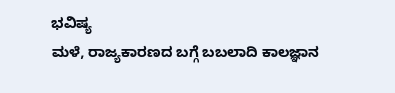ಭವಿಷ್ಯ
ಮಳೆ, ರಾಜ್ಯಕಾರಣದ ಬಗ್ಗೆ ಬಬಲಾದಿ ಕಾಲಜ್ಞಾನ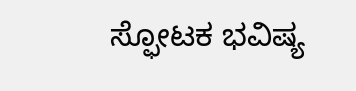ಸ್ಫೋಟಕ ಭವಿಷ್ಯ